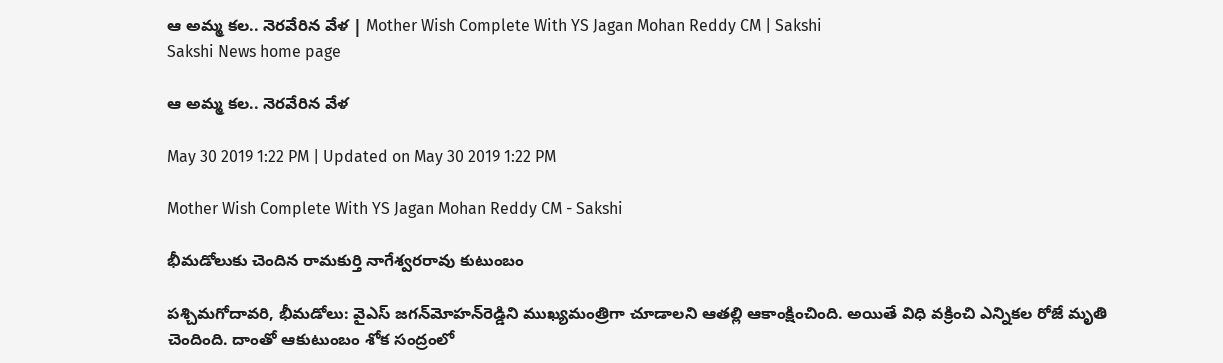ఆ అమ్మ కల.. నెరవేరిన వేళ | Mother Wish Complete With YS Jagan Mohan Reddy CM | Sakshi
Sakshi News home page

ఆ అమ్మ కల.. నెరవేరిన వేళ

May 30 2019 1:22 PM | Updated on May 30 2019 1:22 PM

Mother Wish Complete With YS Jagan Mohan Reddy CM - Sakshi

భీమడోలుకు చెందిన రామకుర్తి నాగేశ్వరరావు కుటుంబం

పశ్చిమగోదావరి, భీమడోలు: వైఎస్‌ జగన్‌మోహన్‌రెడ్డిని ముఖ్యమంత్రిగా చూడాలని ఆతల్లి ఆకాంక్షించింది. అయితే విధి వక్రించి ఎన్నికల రోజే మృతి చెందింది. దాంతో ఆకుటుంబం శోక సంద్రంలో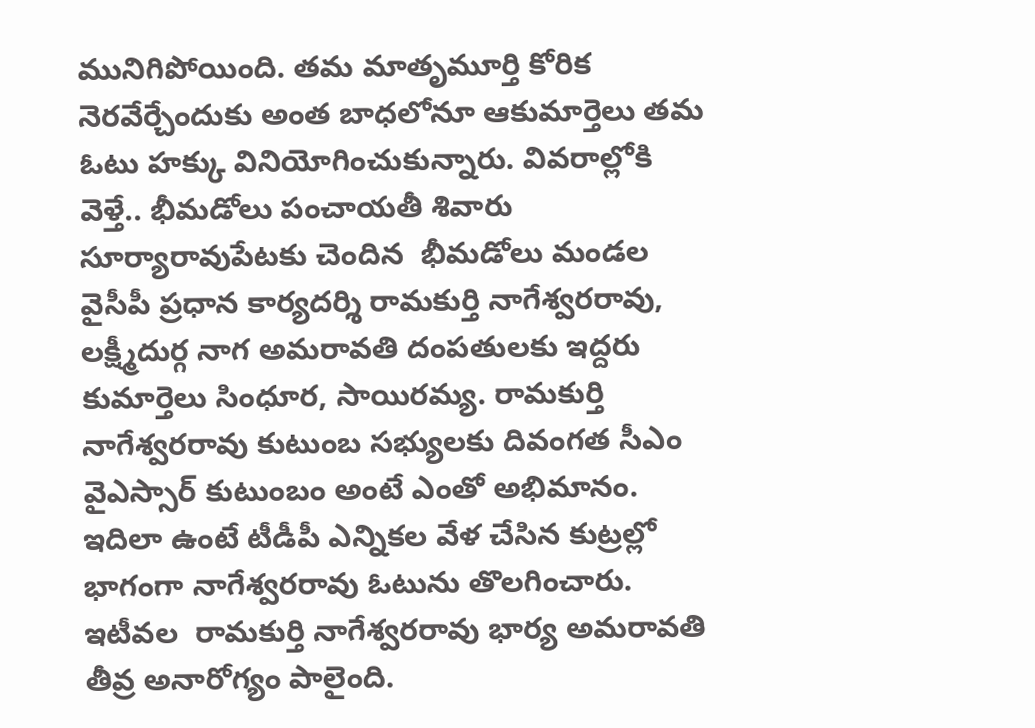మునిగిపోయింది. తమ మాతృమూర్తి కోరిక నెరవేర్చేందుకు అంత బాధలోనూ ఆకుమార్తెలు తమ ఓటు హక్కు వినియోగించుకున్నారు. వివరాల్లోకి వెళ్తే.. భీమడోలు పంచాయతీ శివారు సూర్యారావుపేటకు చెందిన  భీమడోలు మండల వైసీపీ ప్రధాన కార్యదర్శి రామకుర్తి నాగేశ్వరరావు, లక్ష్మీదుర్గ నాగ అమరావతి దంపతులకు ఇద్దరు కుమార్తెలు సింధూర, సాయిరమ్య. రామకుర్తి నాగేశ్వరరావు కుటుంబ సభ్యులకు దివంగత సీఎం వైఎస్సార్‌ కుటుంబం అంటే ఎంతో అభిమానం. ఇదిలా ఉంటే టీడీపీ ఎన్నికల వేళ చేసిన కుట్రల్లో భాగంగా నాగేశ్వరరావు ఓటును తొలగించారు. ఇటీవల  రామకుర్తి నాగేశ్వరరావు భార్య అమరావతి తీవ్ర అనారోగ్యం పాలైంది.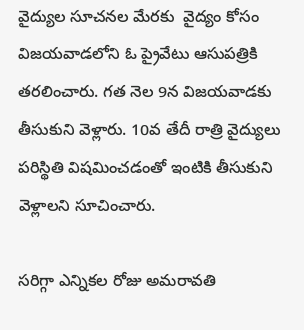వైద్యుల సూచనల మేరకు  వైద్యం కోసం విజయవాడలోని ఓ ప్రైవేటు ఆసుపత్రికి తరలించారు. గత నెల 9న విజయవాడకు తీసుకుని వెళ్లారు. 10వ తేదీ రాత్రి వైద్యులు పరిస్థితి విషమించడంతో ఇంటికి తీసుకుని వెళ్లాలని సూచించారు.

సరిగ్గా ఎన్నికల రోజు అమరావతి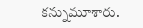కన్నుమూశారు.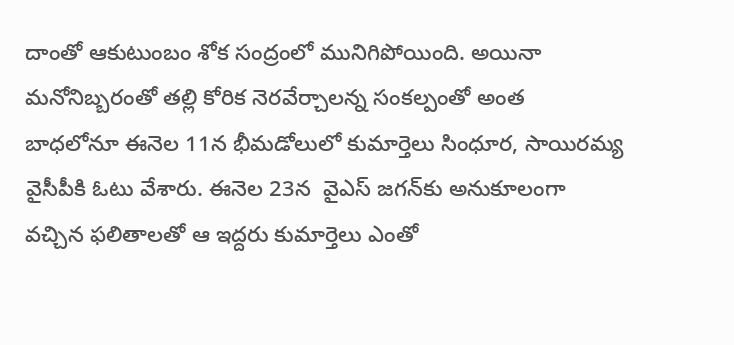దాంతో ఆకుటుంబం శోక సంద్రంలో మునిగిపోయింది. అయినా మనోనిబ్బరంతో తల్లి కోరిక నెరవేర్చాలన్న సంకల్పంతో అంత బాధలోనూ ఈనెల 11న భీమడోలులో కుమార్తెలు సింధూర, సాయిరమ్య వైసీపీకి ఓటు వేశారు. ఈనెల 23న  వైఎస్‌ జగన్‌కు అనుకూలంగా వచ్చిన ఫలితాలతో ఆ ఇద్దరు కుమార్తెలు ఎంతో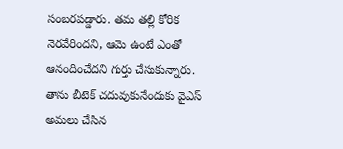సంబరపడ్డారు. తమ తల్లి కోరిక నెరవేరిందని, ఆమె ఉంటే ఎంతో ఆనందించేదని గుర్తు చేసుకున్నారు. తాను బీటెక్‌ చదువుకునేందుకు వైఎస్‌ అమలు చేసిన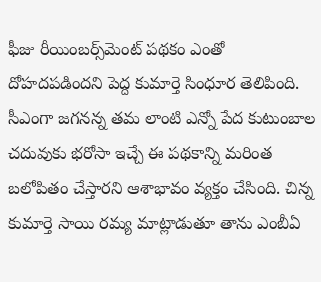ఫీజు రీయింబర్స్‌మెంట్‌ పథకం ఎంతో దోహదపడిందని పెద్ద కుమార్తె సింధూర తెలిపింది. సీఎంగా జగనన్న తమ లాంటి ఎన్నో పేద కుటుంబాల చదువుకు భరోసా ఇచ్చే ఈ పథకాన్ని మరింత బలోపితం చేస్తారని ఆశాభావం వ్యక్తం చేసింది. చిన్న కుమార్తె సాయి రమ్య మాట్లాడుతూ తాను ఎంబీఏ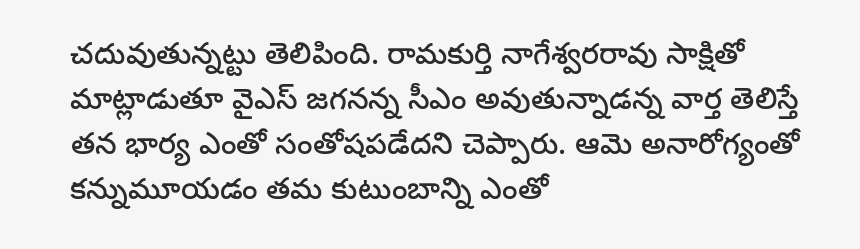చదువుతున్నట్టు తెలిపింది. రామకుర్తి నాగేశ్వరరావు సాక్షితో మాట్లాడుతూ వైఎస్‌ జగనన్న సీఎం అవుతున్నాడన్న వార్త తెలిస్తే తన భార్య ఎంతో సంతోషపడేదని చెప్పారు. ఆమె అనారోగ్యంతో కన్నుమూయడం తమ కుటుంబాన్ని ఎంతో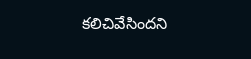కలిచివేసిందని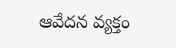ఆవేదన వ్యక్తం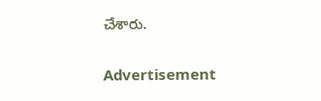చేశారు.

Advertisement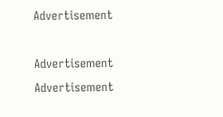Advertisement

Advertisement
Advertisement